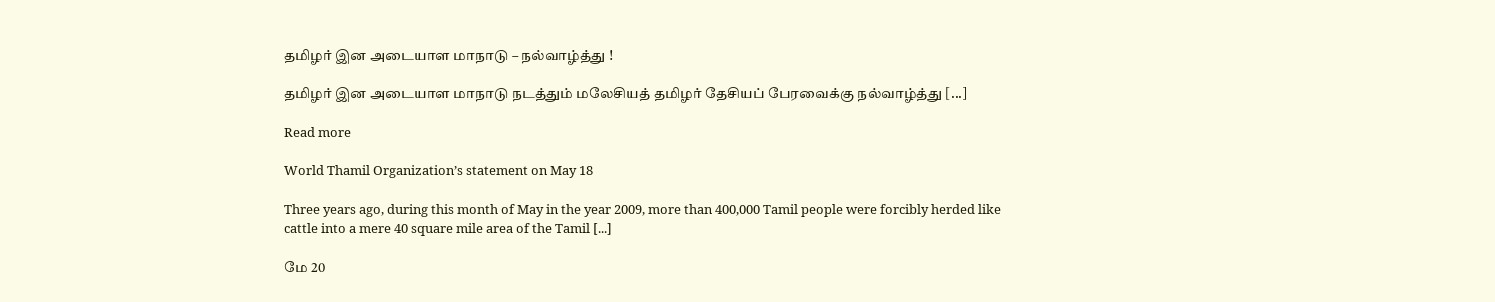தமிழர் இன அடையாள மாநாடு – நல்வாழ்த்து !

தமிழர் இன அடையாள மாநாடு நடத்தும் மலேசியத் தமிழர் தேசியப் பேரவைக்கு நல்வாழ்த்து [...]

Read more

World Thamil Organization’s statement on May 18

Three years ago, during this month of May in the year 2009, more than 400,000 Tamil people were forcibly herded like cattle into a mere 40 square mile area of the Tamil [...]

மே 20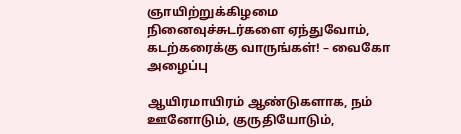ஞாயிற்றுக்கிழமை நினைவுச்சுடர்களை ஏந்துவோம், கடற்கரைக்கு வாருங்கள்! – வைகோ அழைப்பு

ஆயிரமாயிரம் ஆண்டுகளாக, நம் ஊனோடும், குருதியோடும்,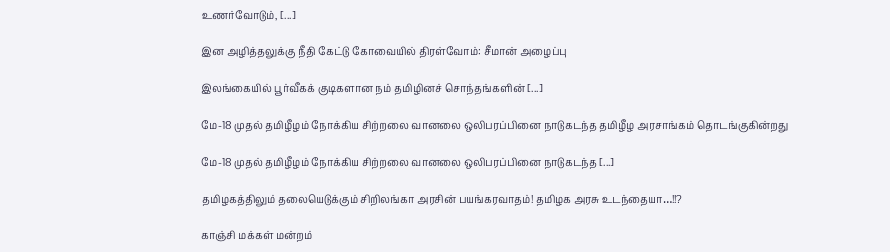உணர்வோடும், [...]

இன அழித்தலுக்கு நீதி கேட்டு கோவையில் திரள்வோம்: சீமான் அழைப்பு

இலங்கையில் பூர்வீகக் குடிகளான நம் தமிழினச் சொந்தங்களின் [...]

மே-18 முதல் தமிழீழம் நோக்கிய சிற்றலை வானலை ஒலிபரப்பினை நாடுகடந்த தமிழீழ அரசாங்கம் தொடங்குகின்றது

மே-18 முதல் தமிழீழம் நோக்கிய சிற்றலை வானலை ஒலிபரப்பினை நாடுகடந்த [...]

தமிழகத்திலும் தலையெடுக்கும் சிறிலங்கா அரசின் பயங்கரவாதம்! தமிழக அரசு உடந்தையா…!!?

காஞ்சி மக்கள் மன்றம்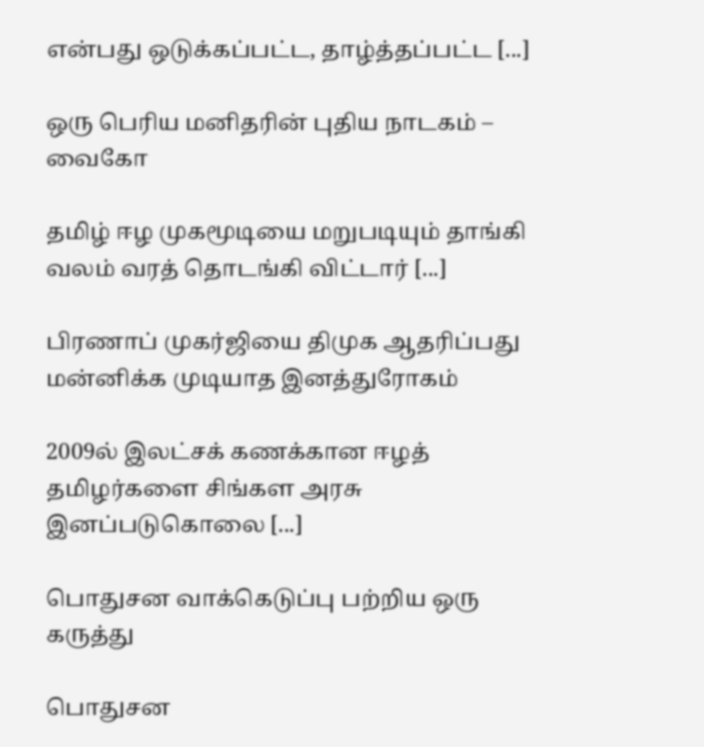என்பது ஒடுக்கப்பட்ட, தாழ்த்தப்பட்ட [...]

ஒரு பெரிய மனிதரின் புதிய நாடகம் – வைகோ

தமிழ் ஈழ முகமூடியை மறுபடியும் தாங்கி வலம் வரத் தொடங்கி விட்டார் [...]

பிரணாப் முகர்ஜியை திமுக ஆதரிப்பது மன்னிக்க முடியாத இனத்துரோகம்

2009ல் இலட்சக் கணக்கான ஈழத் தமிழர்களை சிங்கள அரசு இனப்படுகொலை [...]

பொதுசன வாக்கெடுப்பு பற்றிய ஒரு கருத்து

பொதுசன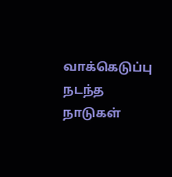வாக்கெடுப்பு நடந்த நாடுகள்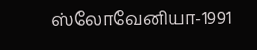ஸ்லோவேனியா-1991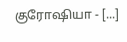குரோஷியா - [...]